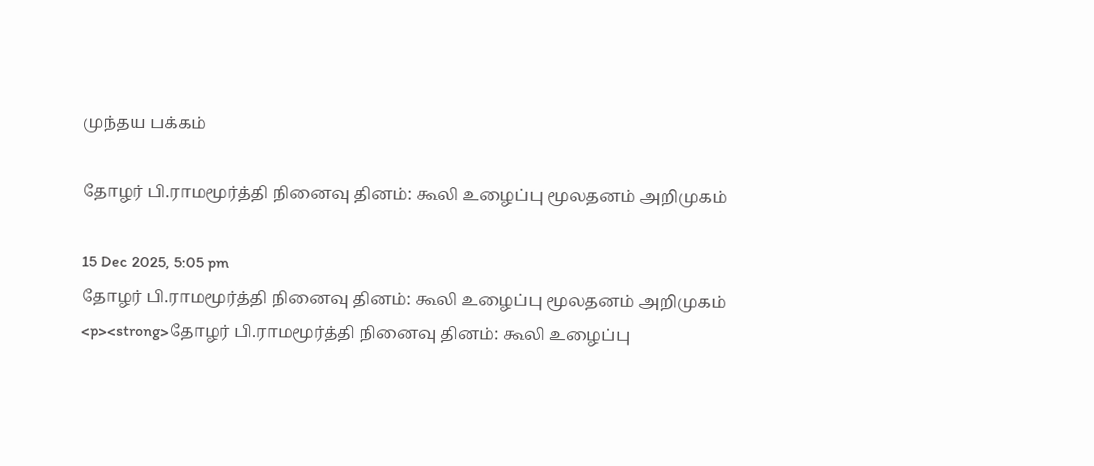முந்தய பக்கம்

தோழர் பி.ராமமூர்த்தி நினைவு தினம்: கூலி உழைப்பு மூலதனம் அறிமுகம்

15 Dec 2025, 5:05 pm
தோழர் பி.ராமமூர்த்தி நினைவு தினம்: கூலி உழைப்பு மூலதனம் அறிமுகம்
<p><strong>தோழர் பி.ராமமூர்த்தி நினைவு தினம்: கூலி உழைப்பு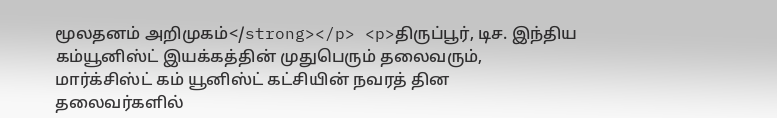மூலதனம் அறிமுகம்</strong></p> <p>திருப்பூர், டிச. இந்திய கம்யூனிஸ்ட் இயக்கத்தின் முதுபெரும் தலைவரும், மார்க்சிஸ்ட் கம் யூனிஸ்ட் கட்சியின் நவரத் தின தலைவர்களில்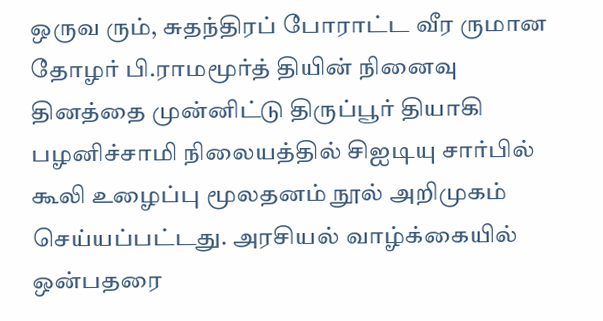ஒருவ ரும், சுதந்திரப் போராட்ட வீர ருமான தோழர் பி.ராமமூர்த் தியின் நினைவு தினத்தை முன்னிட்டு திருப்பூர் தியாகி  பழனிச்சாமி நிலையத்தில் சிஐடியு சார்பில் கூலி உழைப்பு மூலதனம் நூல் அறிமுகம் செய்யப்பட்டது. அரசியல் வாழ்க்கையில் ஒன்பதரை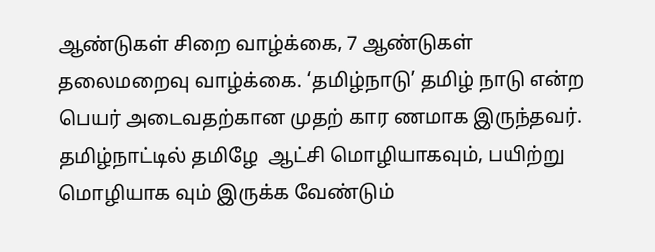ஆண்டுகள் சிறை வாழ்க்கை, 7 ஆண்டுகள்  தலைமறைவு வாழ்க்கை. ‘தமிழ்நாடு’ தமிழ் நாடு என்ற பெயர் அடைவதற்கான முதற் கார ணமாக இருந்தவர். தமிழ்நாட்டில் தமிழே  ஆட்சி மொழியாகவும், பயிற்று மொழியாக வும் இருக்க வேண்டும்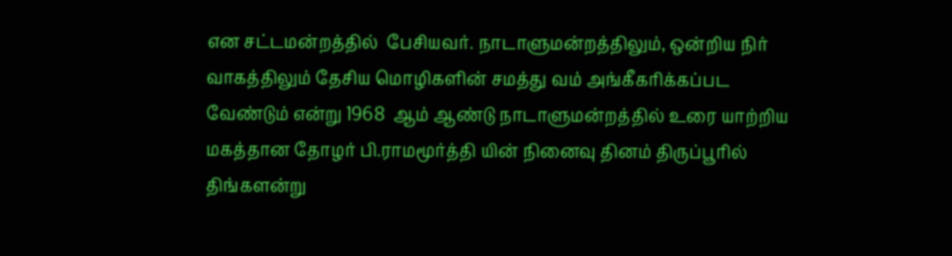என சட்டமன்றத்தில்  பேசியவர். நாடாளுமன்றத்திலும், ஒன்றிய நிர் வாகத்திலும் தேசிய மொழிகளின் சமத்து வம் அங்கீகரிக்கப்பட வேண்டும் என்று 1968  ஆம் ஆண்டு நாடாளுமன்றத்தில் உரை யாற்றிய மகத்தான தோழர் பி.ராமமூர்த்தி யின் நினைவு தினம் திருப்பூரில் திங்களன்று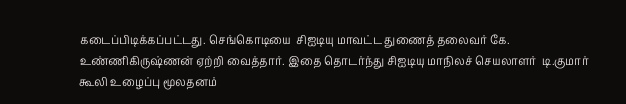கடைப்பிடிக்கப்பட்டது. செங்கொடியை  சிஐடியு மாவட்ட துணைத் தலைவர் கே. உண்ணிகிருஷ்ணன் ஏற்றி வைத்தார். இதை தொடர்ந்து சிஐடியு மாநிலச் செயலாளர்  டி.குமார் கூலி உழைப்பு மூலதனம்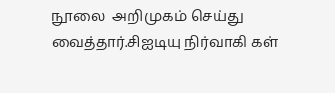நூலை  அறிமுகம் செய்து வைத்தார்.சிஐடியு நிர்வாகி கள்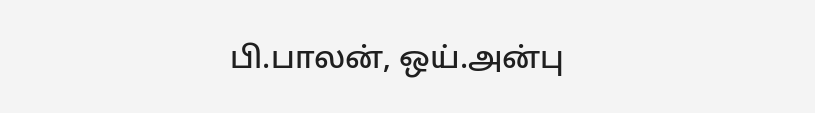பி.பாலன், ஒய்.அன்பு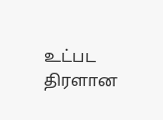உட்பட திரளான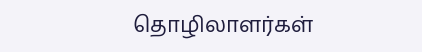தொழிலாளர்கள்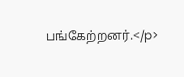பங்கேற்றனர்.</p>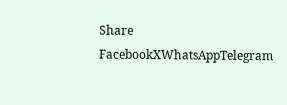Share
FacebookXWhatsAppTelegram